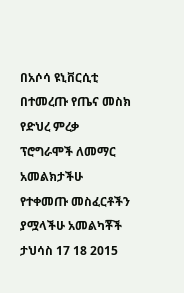በአሶሳ ዩኒቨርሲቲ በተመረጡ የጤና መስክ የድህረ ምረቃ ፕሮግራሞች ለመማር አመልክታችሁ የተቀመጡ መስፈርቶችን ያሟላችሁ አመልካቾች ታህሳስ 17 18 2015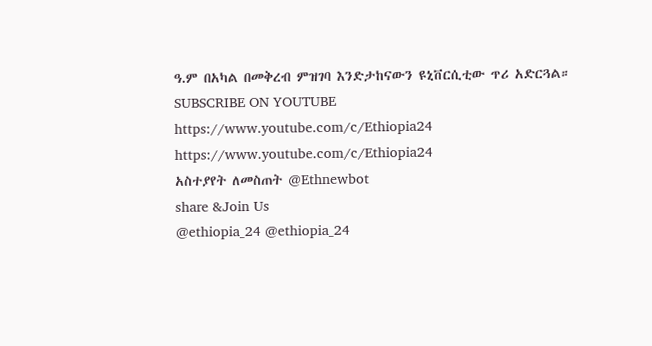ዓ.ም በአካል በመቅረብ ምዝገባ እንድታከናውን ዩኒቨርሲቲው ጥሪ አድርጓል።
SUBSCRIBE ON YOUTUBE
https://www.youtube.com/c/Ethiopia24
https://www.youtube.com/c/Ethiopia24
አስተያየት ለመስጠት @Ethnewbot
share &Join Us
@ethiopia_24 @ethiopia_24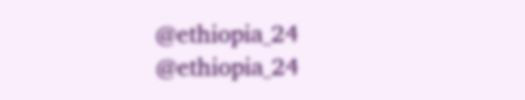@ethiopia_24 @ethiopia_24